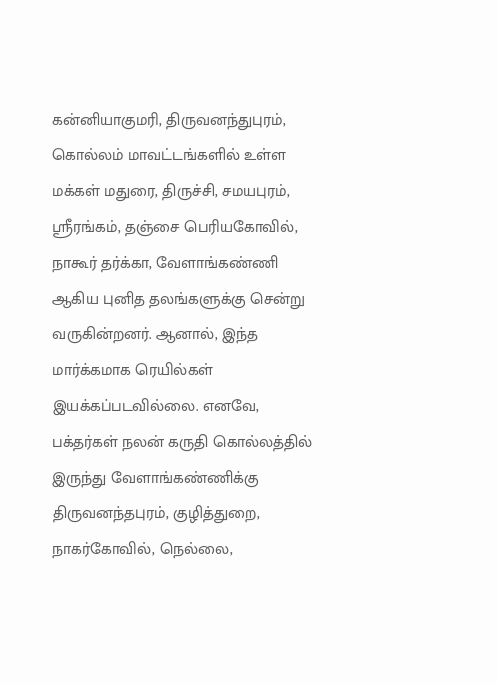கன்னியாகுமரி, திருவனந்துபுரம், கொல்லம் மாவட்டங்களில் உள்ள மக்கள் மதுரை, திருச்சி, சமயபுரம், ஸ்ரீரங்கம், தஞ்சை பெரியகோவில், நாகூர் தர்க்கா, வேளாங்கண்ணி ஆகிய புனித தலங்களுக்கு சென்று வருகின்றனர். ஆனால், இந்த மார்க்கமாக ரெயில்கள் இயக்கப்படவில்லை. எனவே, பக்தர்கள் நலன் கருதி கொல்லத்தில் இருந்து வேளாங்கண்ணிக்கு திருவனந்தபுரம், குழித்துறை, நாகர்கோவில், நெல்லை,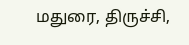மதுரை, திருச்சி,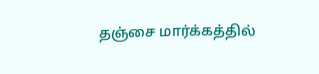தஞ்சை மார்க்கத்தில்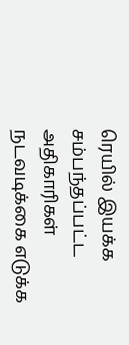ரெயில் இயக்க சம்பந்தப்பட்ட அதிகாரிகள் நடவடிக்கை எடுக்க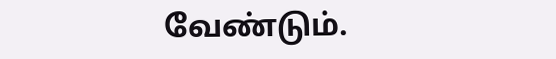வேண்டும்.